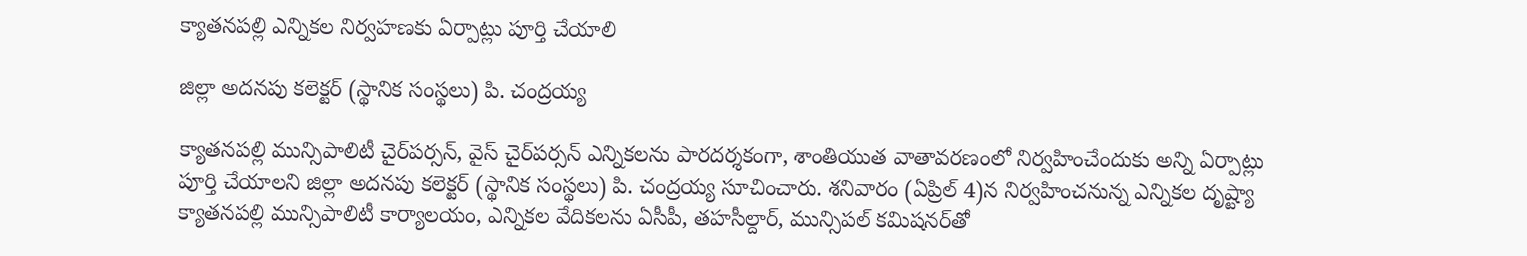క్యాతనపల్లి ఎన్నికల నిర్వహణకు ఏర్పాట్లు పూర్తి చేయాలి

జిల్లా అదనపు కలెక్టర్ (స్థానిక సంస్థలు) పి. చంద్రయ్య

క్యాతనపల్లి మున్సిపాలిటీ చైర్‌పర్సన్, వైస్ చైర్‌పర్సన్ ఎన్నికలను పారదర్శకంగా, శాంతియుత వాతావరణంలో నిర్వహించేందుకు అన్ని ఏర్పాట్లు పూర్తి చేయాలని జిల్లా అదనపు కలెక్టర్ (స్థానిక సంస్థలు) పి. చంద్రయ్య సూచించారు. శ‌నివారం (ఏప్రిల్ 4)న నిర్వహించనున్న ఎన్నికల దృష్ట్యా క్యాతనపల్లి మున్సిపాలిటీ కార్యాలయం, ఎన్నికల వేదికలను ఏసీపీ, తహసీల్దార్, మున్సిపల్ కమిషనర్‌తో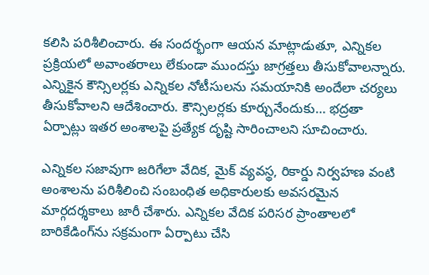కలిసి పరిశీలించారు. ఈ సందర్భంగా ఆయన మాట్లాడుతూ, ఎన్నికల ప్రక్రియలో అవాంతరాలు లేకుండా ముందస్తు జాగ్రత్తలు తీసుకోవాలన్నారు. ఎన్నికైన కౌన్సిలర్లకు ఎన్నికల నోటీసులను సమయానికి అందేలా చర్యలు తీసుకోవాలని ఆదేశించారు. కౌన్సిలర్లకు కూర్చునేందుకు… భద్రతా ఏర్పాట్లు ఇత‌ర అంశాల‌పై ప్రత్యేక దృష్టి సారించాలని సూచించారు.

ఎన్నికల సజావుగా జరిగేలా వేదిక, మైక్ వ్యవస్థ, రికార్డు నిర్వహణ వంటి అంశాలను పరిశీలించి సంబంధిత అధికారులకు అవసరమైన మార్గదర్శకాలు జారీ చేశారు. ఎన్నికల వేదిక పరిసర ప్రాంతాలలో బారికేడింగ్‌ను సక్రమంగా ఏర్పాటు చేసి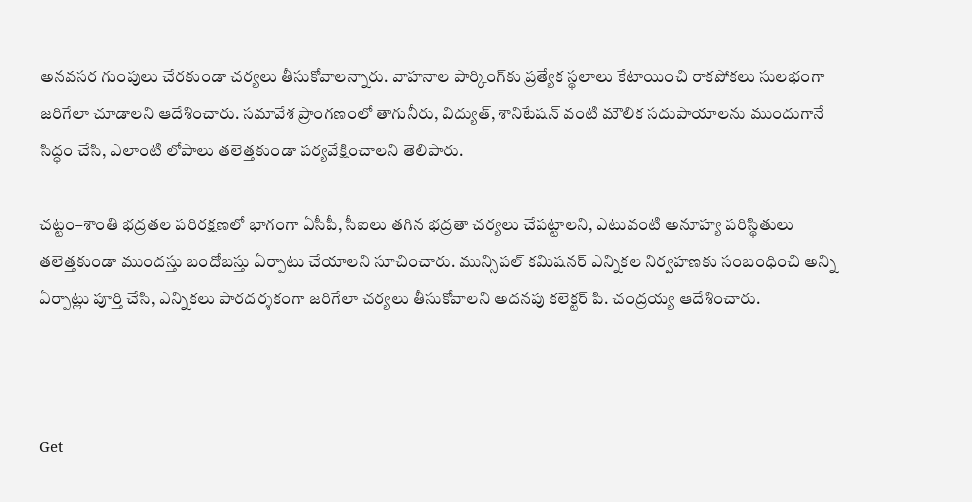అనవసర గుంపులు చేరకుండా చర్యలు తీసుకోవాలన్నారు. వాహనాల పార్కింగ్‌కు ప్రత్యేక స్థలాలు కేటాయించి రాకపోకలు సులభంగా జరిగేలా చూడాలని ఆదేశించారు. సమావేశ ప్రాంగణంలో తాగునీరు, విద్యుత్, శానిటేషన్ వంటి మౌలిక సదుపాయాలను ముందుగానే సిద్ధం చేసి, ఎలాంటి లోపాలు తలెత్తకుండా పర్యవేక్షించాలని తెలిపారు.

చట్టం–శాంతి భద్రతల పరిరక్షణలో భాగంగా ఏసీపీ, సీఐలు తగిన భద్రతా చర్యలు చేపట్టాలని, ఎటువంటి అనూహ్య పరిస్థితులు తలెత్తకుండా ముందస్తు బందోబస్తు ఏర్పాటు చేయాలని సూచించారు. మున్సిపల్ కమిషనర్ ఎన్నికల నిర్వహణకు సంబంధించి అన్ని ఏర్పాట్లు పూర్తి చేసి, ఎన్నికలు పారదర్శకంగా జరిగేలా చర్యలు తీసుకోవాలని అదనపు కలెక్టర్ పి. చంద్రయ్య ఆదేశించారు.



Get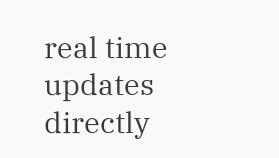real time updates directly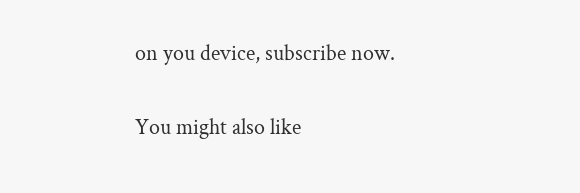on you device, subscribe now.

You might also like